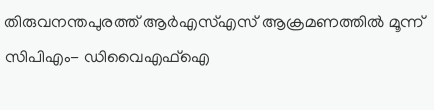തിരുവനന്തപുരത്ത് ആര്‍എസ്എസ് ആക്രമണത്തില്‍ മൂന്ന് സിപിഎം- ഡിവൈഎഫ്‌ഐ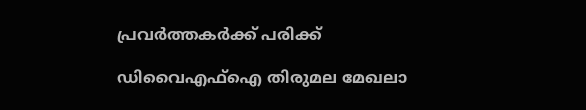പ്രവര്‍ത്തകര്‍ക്ക് പരിക്ക്

ഡിവൈഎഫ്‌ഐ തിരുമല മേഖലാ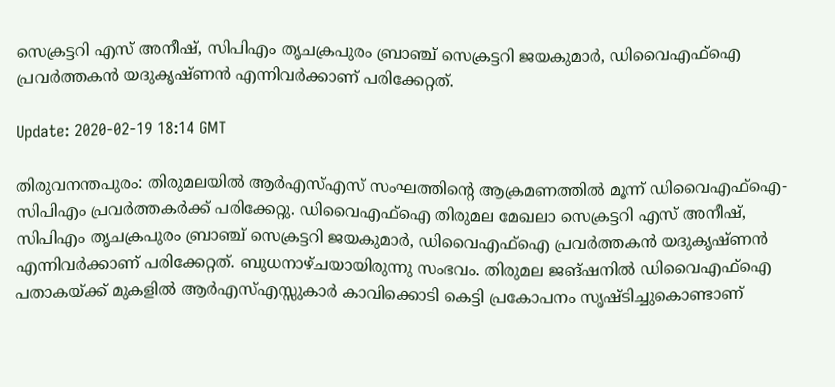സെക്രട്ടറി എസ് അനീഷ്, സിപിഎം തൃചക്രപുരം ബ്രാഞ്ച് സെക്രട്ടറി ജയകുമാര്‍, ഡിവൈഎഫ്‌ഐ പ്രവര്‍ത്തകന്‍ യദുകൃഷ്ണന്‍ എന്നിവര്‍ക്കാണ് പരിക്കേറ്റത്.

Update: 2020-02-19 18:14 GMT

തിരുവനന്തപുരം: തിരുമലയില്‍ ആര്‍എസ്എസ് സംഘത്തിന്റെ ആക്രമണത്തില്‍ മൂന്ന് ഡിവൈഎഫ്‌ഐ- സിപിഎം പ്രവര്‍ത്തകര്‍ക്ക് പരിക്കേറ്റു. ഡിവൈഎഫ്‌ഐ തിരുമല മേഖലാ സെക്രട്ടറി എസ് അനീഷ്, സിപിഎം തൃചക്രപുരം ബ്രാഞ്ച് സെക്രട്ടറി ജയകുമാര്‍, ഡിവൈഎഫ്‌ഐ പ്രവര്‍ത്തകന്‍ യദുകൃഷ്ണന്‍ എന്നിവര്‍ക്കാണ് പരിക്കേറ്റത്. ബുധനാഴ്ചയായിരുന്നു സംഭവം. തിരുമല ജങ്ഷനില്‍ ഡിവൈഎഫ്‌ഐ പതാകയ്ക്ക് മുകളില്‍ ആര്‍എസ്എസ്സുകാര്‍ കാവിക്കൊടി കെട്ടി പ്രകോപനം സൃഷ്ടിച്ചുകൊണ്ടാണ്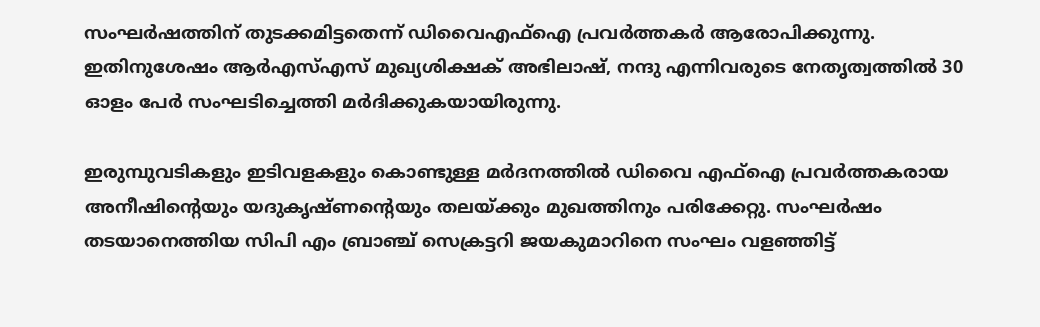സംഘര്‍ഷത്തിന് തുടക്കമിട്ടതെന്ന് ഡിവൈഎഫ്‌ഐ പ്രവര്‍ത്തകര്‍ ആരോപിക്കുന്നു. ഇതിനുശേഷം ആര്‍എസ്എസ് മുഖ്യശിക്ഷക് അഭിലാഷ്, നന്ദു എന്നിവരുടെ നേതൃത്വത്തില്‍ 30 ഓളം പേര്‍ സംഘടിച്ചെത്തി മര്‍ദിക്കുകയായിരുന്നു.

ഇരുമ്പുവടികളും ഇടിവളകളും കൊണ്ടുള്ള മര്‍ദനത്തില്‍ ഡിവൈ എഫ്‌ഐ പ്രവര്‍ത്തകരായ അനീഷിന്റെയും യദുകൃഷ്ണന്റെയും തലയ്ക്കും മുഖത്തിനും പരിക്കേറ്റു. സംഘര്‍ഷം തടയാനെത്തിയ സിപി എം ബ്രാഞ്ച് സെക്രട്ടറി ജയകുമാറിനെ സംഘം വളഞ്ഞിട്ട്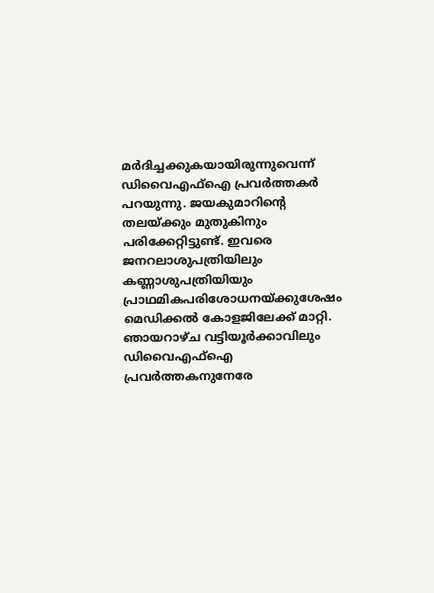മര്‍ദിച്ചക്കുകയായിരുന്നുവെന്ന് ഡിവൈഎഫ്‌ഐ പ്രവര്‍ത്തകര്‍ പറയുന്നു. ജയകുമാറിന്റെ തലയ്ക്കും മുതുകിനും പരിക്കേറ്റിട്ടുണ്ട്. ഇവരെ ജനറലാശുപത്രിയിലും കണ്ണാശുപത്രിയിയും പ്രാഥമികപരിശോധനയ്ക്കുശേഷം മെഡിക്കല്‍ കോളജിലേക്ക് മാറ്റി. ഞായറാഴ്ച വട്ടിയൂര്‍ക്കാവിലും ഡിവൈഎഫ്‌ഐ പ്രവര്‍ത്തകനുനേരേ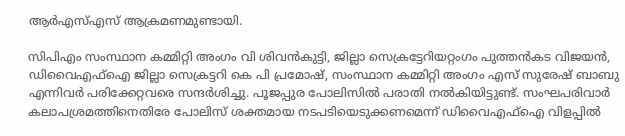ആര്‍എസ്എസ് ആക്രമണമുണ്ടായി.

സിപിഎം സംസ്ഥാന കമ്മിറ്റി അംഗം വി ശിവന്‍കുട്ടി, ജില്ലാ സെക്രട്ടേറിയറ്റംഗം പുത്തന്‍കട വിജയന്‍, ഡിവൈഎഫ്‌ഐ ജില്ലാ സെക്രട്ടറി കെ പി പ്രമോഷ്, സംസ്ഥാന കമ്മിറ്റി അംഗം എസ് സുരേഷ് ബാബു എന്നിവര്‍ പരിക്കേറ്റവരെ സന്ദര്‍ശിച്ചു. പൂജപ്പുര പോലിസില്‍ പരാതി നല്‍കിയിട്ടുണ്ട്. സംഘപരിവാര്‍ കലാപശ്രമത്തിനെതിരേ പോലിസ് ശക്തമായ നടപടിയെടുക്കണമെന്ന് ഡിവൈഎഫ്‌ഐ വിളപ്പില്‍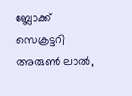ബ്ലോക്ക് സെക്രട്ടറി അരുണ്‍ ലാല്‍,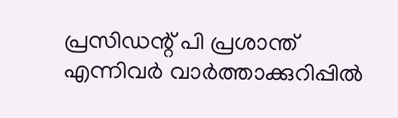പ്രസിഡന്റ് പി പ്രശാന്ത് എന്നിവര്‍ വാര്‍ത്താക്കുറിപ്പില്‍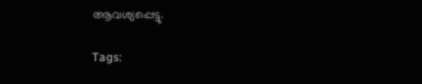ആവശ്യപ്പെട്ടു.

Tags: